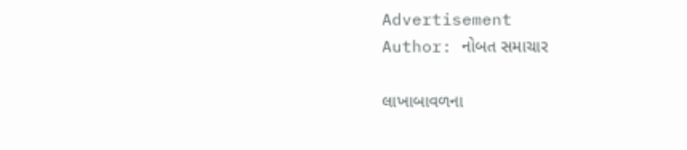Advertisement
Author: નોબત સમાચાર

લાખાબાવળના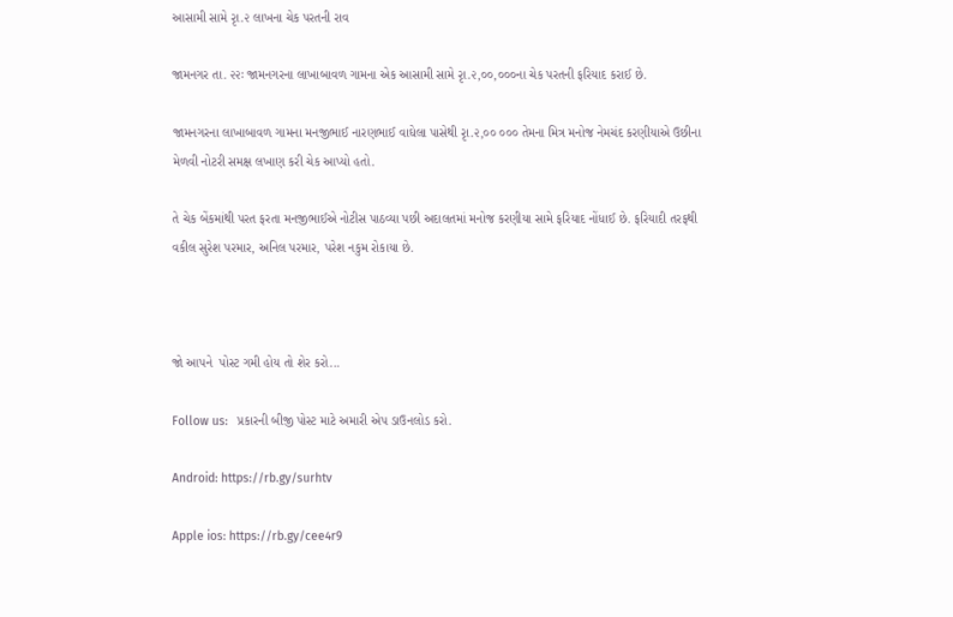આસામી સામે રૃા.૨ લાખના ચેક પરતની રાવ

જામનગર તા. ૨૨ઃ જામનગરના લાખાબાવળ ગામના એક આસામી સામે રૃા.૨,૦૦,૦૦૦ના ચેક પરતની ફરિયાદ કરાઈ છે.

જામનગરના લાખાબાવળ ગામના મનજીભાઈ નારણભાઈ વાઘેલા પાસેથી રૃા.૨,૦૦ ૦૦૦ તેમના મિત્ર મનોજ નેમચંદ કરણીયાએ ઉછીના મેળવી નોટરી સમક્ષ લખાણ કરી ચેક આપ્યો હતો.

તે ચેક બેંકમાંથી પરત ફરતા મનજીભાઈએ નોટીસ પાઠવ્યા પછી અદાલતમાં મનોજ કરણીયા સામે ફરિયાદ નોંધાઈ છે. ફરિયાદી તરફથી વકીલ સુરેશ પરમાર, અનિલ પરમાર, પરેશ નકુમ રોકાયા છે.



જો આપને  પોસ્ટ ગમી હોય તો શેર કરો...

Follow us:   પ્રકારની બીજી પોસ્ટ માટે અમારી એપ ડાઉનલોડ કરો.

Android: https://rb.gy/surhtv

Apple ios: https://rb.gy/cee4r9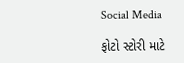Social Media

ફોટો સ્ટોરી માટે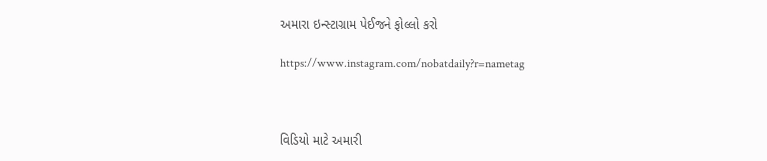અમારા ઇન્સ્ટાગ્રામ પેઈજને ફોલ્લો કરો

https://www.instagram.com/nobatdaily?r=nametag



વિડિયો માટે અમારી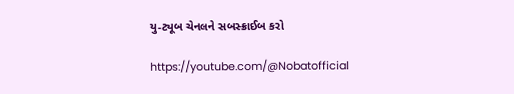યુ-ટ્યૂબ ચેનલને સબસ્ક્રાઈબ કરો

https://youtube.com/@Nobatofficial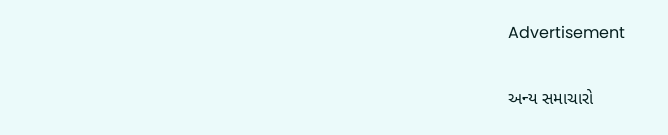Advertisement

અન્ય સમાચારો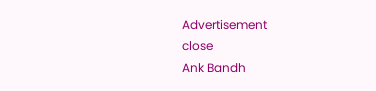Advertisement
close
Ank Bandh